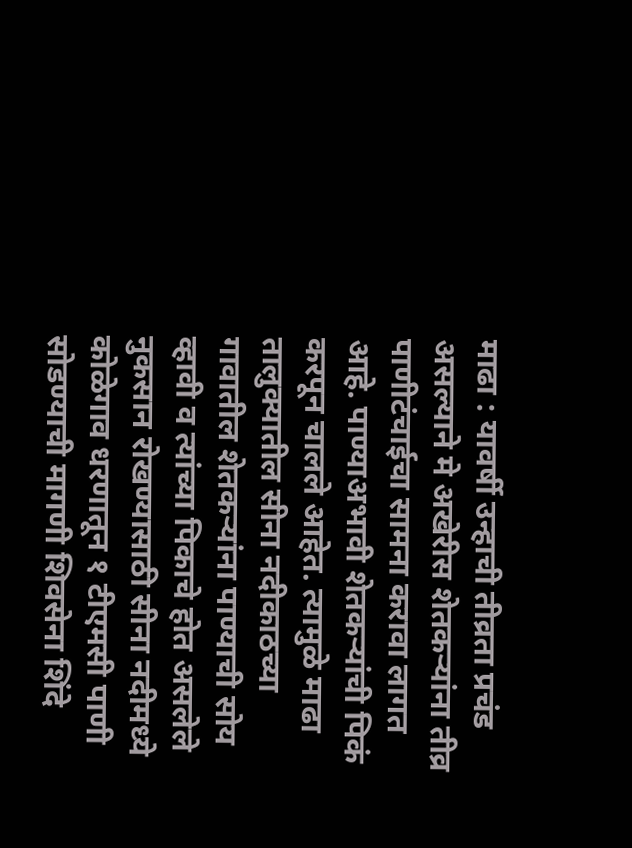माढा : यावर्षी उन्हाची तीव्रता प्रचंड असल्याने मे अखेरीस शेतकऱ्यांना तीव्र पाणीटंचाईचा सामना करावा लागत आहे. पाण्याअभावी शेतकऱ्यांची पिकं करपून चालले आहेत. त्यामुळे माढा तालुक्यातील सीना नदीकाठच्या गावातील शेतकऱ्यांना पाण्याची सोय व्हावी व त्यांच्या पिकाचे होत असलेले नुकसान रोखण्यासाठी सीना नदीमध्ये कोळेगाव धरणातून १ टीएमसी पाणी सोडण्याची मागणी शिवसेना शिंदे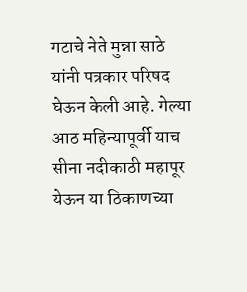गटाचे नेते मुन्ना साठे यांनी पत्रकार परिषद घेऊन केली आहे. गेल्या आठ महिन्यापूर्वी याच सीना नदीकाठी महापूर येऊन या ठिकाणच्या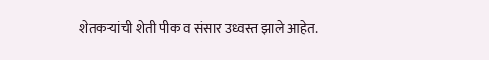शेतकऱ्यांची शेती पीक व संसार उध्वस्त झाले आहेत.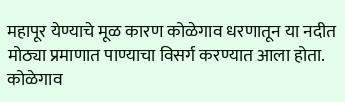महापूर येण्याचे मूळ कारण कोळेगाव धरणातून या नदीत मोठ्या प्रमाणात पाण्याचा विसर्ग करण्यात आला होता. कोळेगाव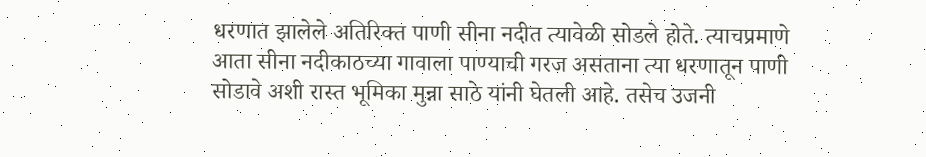धरणात झालेले अतिरिक्त पाणी सीना नदीत त्यावेळी सोडले होते. त्याचप्रमाणे आता सीना नदीकाठच्या गावाला पाण्याची गरज असताना त्या धरणातून पाणी सोडावे अशी रास्त भूमिका मुन्ना साठे यांनी घेतली आहे. तसेच उजनी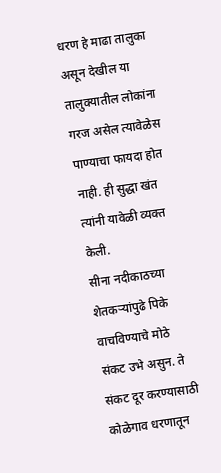धरण हे माढा तालुका असून देखील या तालुक्यातील लोकांना गरज असेल त्यावेळेस पाण्याचा फायदा होत नाही. ही सुद्धा खंत त्यांनी यावेळी व्यक्त केली.
सीना नदीकाठच्या शेतकऱ्यांपुढे पिके वाचविण्याचे मोठे संकट उभे असुन. ते संकट दूर करण्यासाठी कोळेगाव धरणातून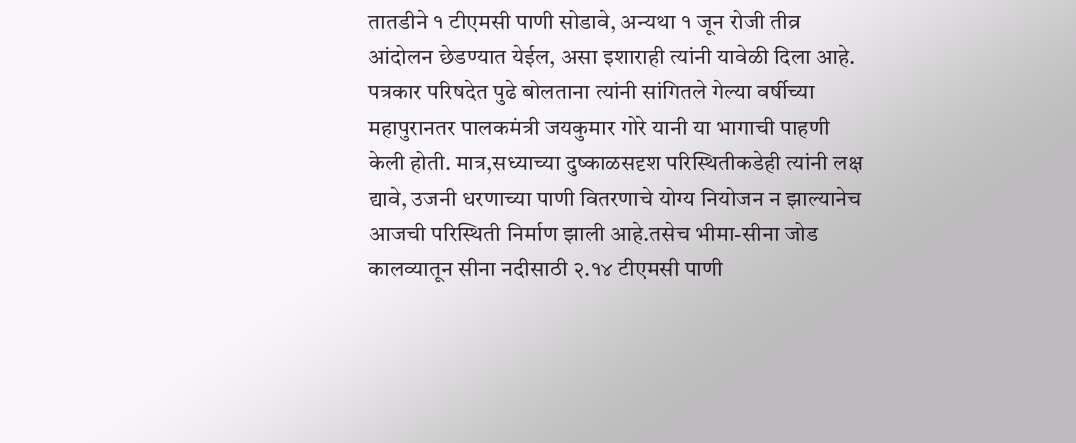तातडीने १ टीएमसी पाणी सोडावे, अन्यथा १ जून रोजी तीव्र आंदोलन छेडण्यात येईल, असा इशाराही त्यांनी यावेळी दिला आहे.
पत्रकार परिषदेत पुढे बोलताना त्यांनी सांगितले गेल्या वर्षीच्या महापुरानतर पालकमंत्री जयकुमार गोरे यानी या भागाची पाहणी केली होती. मात्र,सध्याच्या दुष्काळसदृश परिस्थितीकडेही त्यांनी लक्ष द्यावे, उजनी धरणाच्या पाणी वितरणाचे योग्य नियोजन न झाल्यानेच आजची परिस्थिती निर्माण झाली आहे.तसेच भीमा-सीना जोड कालव्यातून सीना नदीसाठी २.१४ टीएमसी पाणी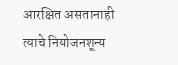आरक्षित असतानाही त्याचे नियोजनशून्य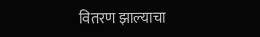वितरण झाल्याचा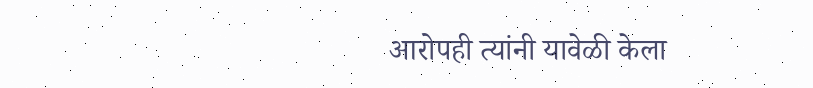आरोपही त्यांनी यावेळी केला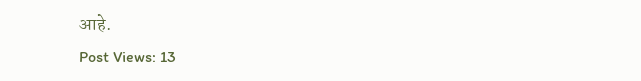आहे.
Post Views: 13